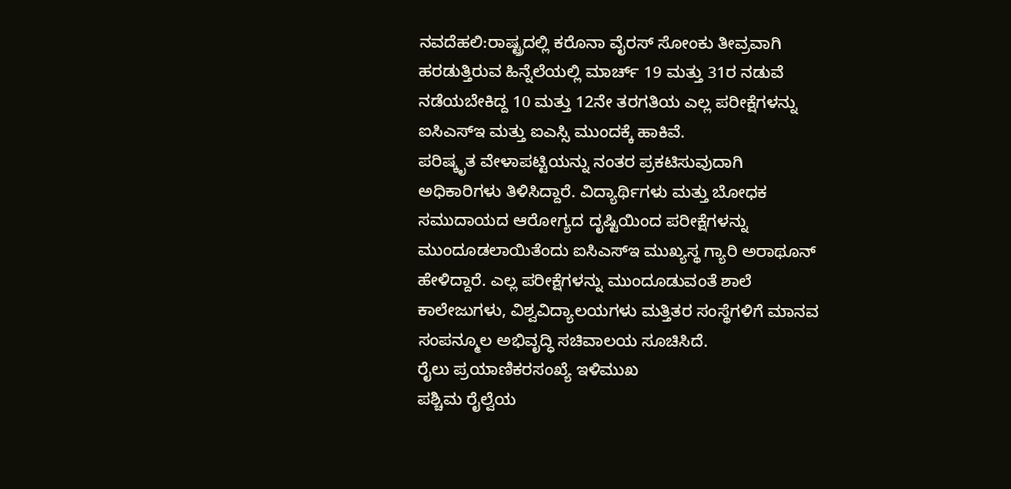ನವದೆಹಲಿ:ರಾಷ್ಟ್ರದಲ್ಲಿ ಕರೊನಾ ವೈರಸ್ ಸೋಂಕು ತೀವ್ರವಾಗಿ ಹರಡುತ್ತಿರುವ ಹಿನ್ನೆಲೆಯಲ್ಲಿ ಮಾರ್ಚ್ 19 ಮತ್ತು 31ರ ನಡುವೆ ನಡೆಯಬೇಕಿದ್ದ 10 ಮತ್ತು 12ನೇ ತರಗತಿಯ ಎಲ್ಲ ಪರೀಕ್ಷೆಗಳನ್ನು ಐಸಿಎಸ್ಇ ಮತ್ತು ಐಎಸ್ಸಿ ಮುಂದಕ್ಕೆ ಹಾಕಿವೆ.
ಪರಿಷ್ಕೃತ ವೇಳಾಪಟ್ಟಿಯನ್ನು ನಂತರ ಪ್ರಕಟಿಸುವುದಾಗಿ ಅಧಿಕಾರಿಗಳು ತಿಳಿಸಿದ್ದಾರೆ. ವಿದ್ಯಾರ್ಥಿಗಳು ಮತ್ತು ಬೋಧಕ ಸಮುದಾಯದ ಆರೋಗ್ಯದ ದೃಷ್ಟಿಯಿಂದ ಪರೀಕ್ಷೆಗಳನ್ನು ಮುಂದೂಡಲಾಯಿತೆಂದು ಐಸಿಎಸ್ಇ ಮುಖ್ಯಸ್ಥ ಗ್ಯಾರಿ ಅರಾಥೂನ್ ಹೇಳಿದ್ದಾರೆ. ಎಲ್ಲ ಪರೀಕ್ಷೆಗಳನ್ನು ಮುಂದೂಡುವಂತೆ ಶಾಲೆ ಕಾಲೇಜುಗಳು, ವಿಶ್ವವಿದ್ಯಾಲಯಗಳು ಮತ್ತಿತರ ಸಂಸ್ಥೆಗಳಿಗೆ ಮಾನವ ಸಂಪನ್ಮೂಲ ಅಭಿವೃದ್ಧಿ ಸಚಿವಾಲಯ ಸೂಚಿಸಿದೆ.
ರೈಲು ಪ್ರಯಾಣಿಕರಸಂಖ್ಯೆ ಇಳಿಮುಖ
ಪಶ್ಚಿಮ ರೈಲ್ವೆಯ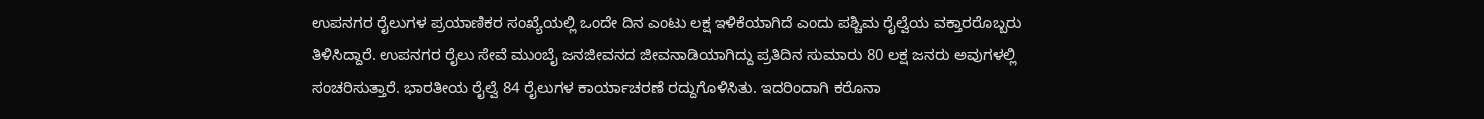ಉಪನಗರ ರೈಲುಗಳ ಪ್ರಯಾಣಿಕರ ಸಂಖ್ಯೆಯಲ್ಲಿ ಒಂದೇ ದಿನ ಎಂಟು ಲಕ್ಷ ಇಳಿಕೆಯಾಗಿದೆ ಎಂದು ಪಶ್ಚಿಮ ರೈಲ್ವೆಯ ವಕ್ತಾರರೊಬ್ಬರು ತಿಳಿಸಿದ್ದಾರೆ. ಉಪನಗರ ರೈಲು ಸೇವೆ ಮುಂಬೈ ಜನಜೀವನದ ಜೀವನಾಡಿಯಾಗಿದ್ದು ಪ್ರತಿದಿನ ಸುಮಾರು 80 ಲಕ್ಷ ಜನರು ಅವುಗಳಲ್ಲಿ ಸಂಚರಿಸುತ್ತಾರೆ. ಭಾರತೀಯ ರೈಲ್ವೆ 84 ರೈಲುಗಳ ಕಾರ್ಯಾಚರಣೆ ರದ್ದುಗೊಳಿಸಿತು. ಇದರಿಂದಾಗಿ ಕರೊನಾ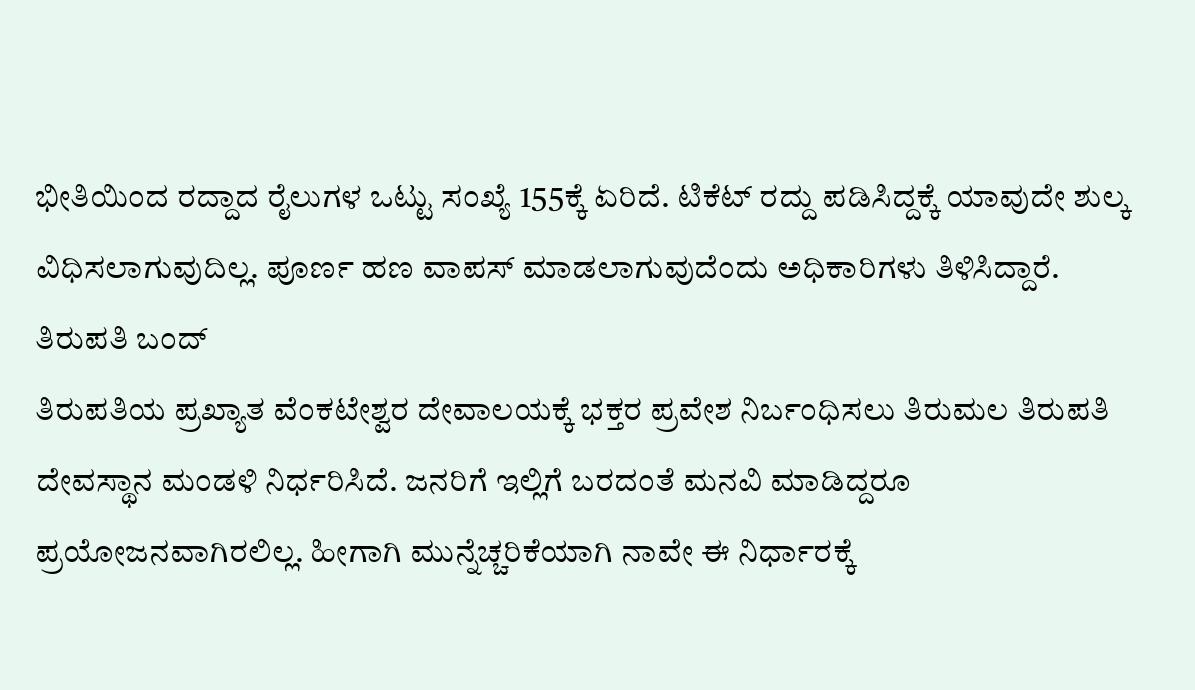ಭೀತಿಯಿಂದ ರದ್ದಾದ ರೈಲುಗಳ ಒಟ್ಟು ಸಂಖ್ಯೆ 155ಕ್ಕೆ ಏರಿದೆ. ಟಿಕೆಟ್ ರದ್ದು ಪಡಿಸಿದ್ದಕ್ಕೆ ಯಾವುದೇ ಶುಲ್ಕ ವಿಧಿಸಲಾಗುವುದಿಲ್ಲ. ಪೂರ್ಣ ಹಣ ವಾಪಸ್ ಮಾಡಲಾಗುವುದೆಂದು ಅಧಿಕಾರಿಗಳು ತಿಳಿಸಿದ್ದಾರೆ.
ತಿರುಪತಿ ಬಂದ್
ತಿರುಪತಿಯ ಪ್ರಖ್ಯಾತ ವೆಂಕಟೇಶ್ವರ ದೇವಾಲಯಕ್ಕೆ ಭಕ್ತರ ಪ್ರವೇಶ ನಿರ್ಬಂಧಿಸಲು ತಿರುಮಲ ತಿರುಪತಿ ದೇವಸ್ಥಾನ ಮಂಡಳಿ ನಿರ್ಧರಿಸಿದೆ. ಜನರಿಗೆ ಇಲ್ಲಿಗೆ ಬರದಂತೆ ಮನವಿ ಮಾಡಿದ್ದರೂ ಪ್ರಯೋಜನವಾಗಿರಲಿಲ್ಲ. ಹೀಗಾಗಿ ಮುನ್ನೆಚ್ಚರಿಕೆಯಾಗಿ ನಾವೇ ಈ ನಿರ್ಧಾರಕ್ಕೆ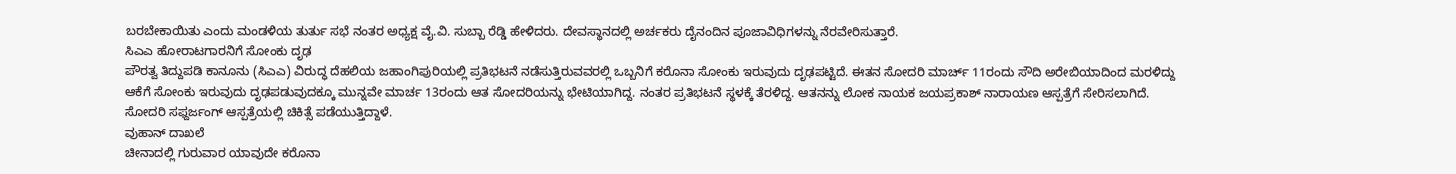ಬರಬೇಕಾಯಿತು ಎಂದು ಮಂಡಳಿಯ ತುರ್ತು ಸಭೆ ನಂತರ ಅಧ್ಯಕ್ಷ ವೈ.ವಿ. ಸುಬ್ಬಾ ರೆಡ್ಡಿ ಹೇಳಿದರು. ದೇವಸ್ಥಾನದಲ್ಲಿ ಅರ್ಚಕರು ದೈನಂದಿನ ಪೂಜಾವಿಧಿಗಳನ್ನು ನೆರವೇರಿಸುತ್ತಾರೆ.
ಸಿಎಎ ಹೋರಾಟಗಾರನಿಗೆ ಸೋಂಕು ದೃಢ
ಪೌರತ್ವ ತಿದ್ದುಪಡಿ ಕಾನೂನು (ಸಿಎಎ) ವಿರುದ್ಧ ದೆಹಲಿಯ ಜಹಾಂಗಿಪುರಿಯಲ್ಲಿ ಪ್ರತಿಭಟನೆ ನಡೆಸುತ್ತಿರುವವರಲ್ಲಿ ಒಬ್ಬನಿಗೆ ಕರೊನಾ ಸೋಂಕು ಇರುವುದು ದೃಢಪಟ್ಟಿದೆ. ಈತನ ಸೋದರಿ ಮಾರ್ಚ್ 11ರಂದು ಸೌದಿ ಅರೇಬಿಯಾದಿಂದ ಮರಳಿದ್ದು ಆಕೆಗೆ ಸೋಂಕು ಇರುವುದು ದೃಢಪಡುವುದಕ್ಕೂ ಮುನ್ನವೇ ಮಾರ್ಚ 13ರಂದು ಆತ ಸೋದರಿಯನ್ನು ಭೇಟಿಯಾಗಿದ್ದ. ನಂತರ ಪ್ರತಿಭಟನೆ ಸ್ಥಳಕ್ಕೆ ತೆರಳಿದ್ದ. ಆತನನ್ನು ಲೋಕ ನಾಯಕ ಜಯಪ್ರಕಾಶ್ ನಾರಾಯಣ ಆಸ್ಪತ್ರೆಗೆ ಸೇರಿಸಲಾಗಿದೆ. ಸೋದರಿ ಸಫ್ದರ್ಜಂಗ್ ಆಸ್ಪತ್ರೆಯಲ್ಲಿ ಚಿಕಿತ್ಸೆ ಪಡೆಯುತ್ತಿದ್ದಾಳೆ.
ವುಹಾನ್ ದಾಖಲೆ
ಚೀನಾದಲ್ಲಿ ಗುರುವಾರ ಯಾವುದೇ ಕರೊನಾ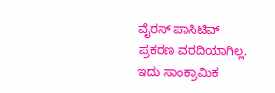ವೈರಸ್ ಪಾಸಿಟಿವ್ ಪ್ರಕರಣ ವರದಿಯಾಗಿಲ್ಲ. ಇದು ಸಾಂಕ್ರಾಮಿಕ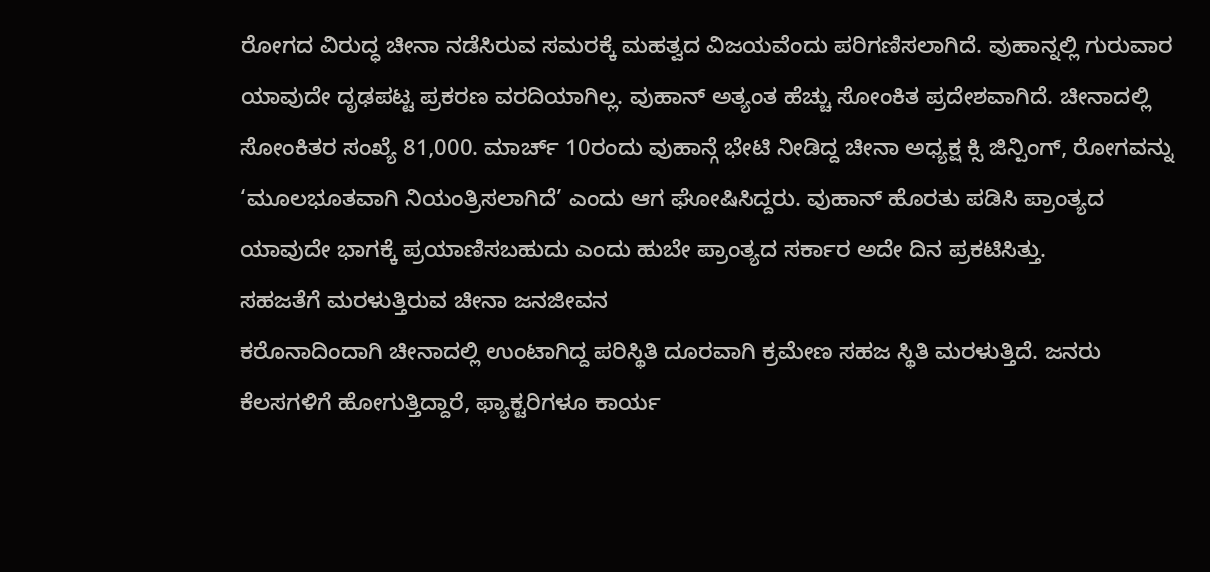ರೋಗದ ವಿರುದ್ಧ ಚೀನಾ ನಡೆಸಿರುವ ಸಮರಕ್ಕೆ ಮಹತ್ವದ ವಿಜಯವೆಂದು ಪರಿಗಣಿಸಲಾಗಿದೆ. ವುಹಾನ್ನಲ್ಲಿ ಗುರುವಾರ ಯಾವುದೇ ದೃಢಪಟ್ಟ ಪ್ರಕರಣ ವರದಿಯಾಗಿಲ್ಲ. ವುಹಾನ್ ಅತ್ಯಂತ ಹೆಚ್ಚು ಸೋಂಕಿತ ಪ್ರದೇಶವಾಗಿದೆ. ಚೀನಾದಲ್ಲಿ ಸೋಂಕಿತರ ಸಂಖ್ಯೆ 81,000. ಮಾರ್ಚ್ 10ರಂದು ವುಹಾನ್ಗೆ ಭೇಟಿ ನೀಡಿದ್ದ ಚೀನಾ ಅಧ್ಯಕ್ಷ ಕ್ಸಿ ಜಿನ್ಪಿಂಗ್, ರೋಗವನ್ನು ‘ಮೂಲಭೂತವಾಗಿ ನಿಯಂತ್ರಿಸಲಾಗಿದೆ’ ಎಂದು ಆಗ ಘೋಷಿಸಿದ್ದರು. ವುಹಾನ್ ಹೊರತು ಪಡಿಸಿ ಪ್ರಾಂತ್ಯದ ಯಾವುದೇ ಭಾಗಕ್ಕೆ ಪ್ರಯಾಣಿಸಬಹುದು ಎಂದು ಹುಬೇ ಪ್ರಾಂತ್ಯದ ಸರ್ಕಾರ ಅದೇ ದಿನ ಪ್ರಕಟಿಸಿತ್ತು.
ಸಹಜತೆಗೆ ಮರಳುತ್ತಿರುವ ಚೀನಾ ಜನಜೀವನ
ಕರೊನಾದಿಂದಾಗಿ ಚೀನಾದಲ್ಲಿ ಉಂಟಾಗಿದ್ದ ಪರಿಸ್ಥಿತಿ ದೂರವಾಗಿ ಕ್ರಮೇಣ ಸಹಜ ಸ್ಥಿತಿ ಮರಳುತ್ತಿದೆ. ಜನರು ಕೆಲಸಗಳಿಗೆ ಹೋಗುತ್ತಿದ್ದಾರೆ, ಫ್ಯಾಕ್ಟರಿಗಳೂ ಕಾರ್ಯ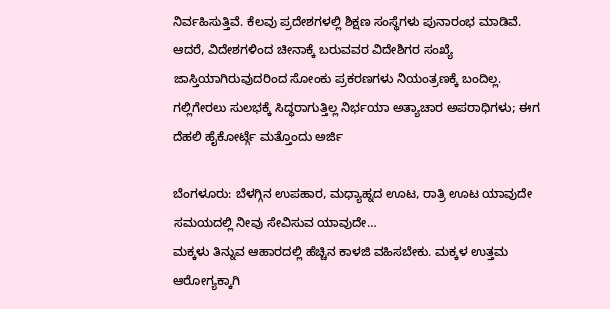ನಿರ್ವಹಿಸುತ್ತಿವೆ. ಕೆಲವು ಪ್ರದೇಶಗಳಲ್ಲಿ ಶಿಕ್ಷಣ ಸಂಸ್ಥೆಗಳು ಪುನಾರಂಭ ಮಾಡಿವೆ. ಆದರೆ, ವಿದೇಶಗಳಿಂದ ಚೀನಾಕ್ಕೆ ಬರುವವರ ವಿದೇಶಿಗರ ಸಂಖ್ಯೆ ಜಾಸ್ತಿಯಾಗಿರುವುದರಿಂದ ಸೋಂಕು ಪ್ರಕರಣಗಳು ನಿಯಂತ್ರಣಕ್ಕೆ ಬಂದಿಲ್ಲ.
ಗಲ್ಲಿಗೇರಲು ಸುಲಭಕ್ಕೆ ಸಿದ್ಧರಾಗುತ್ತಿಲ್ಲ ನಿರ್ಭಯಾ ಅತ್ಯಾಚಾರ ಅಪರಾಧಿಗಳು; ಈಗ ದೆಹಲಿ ಹೈಕೋರ್ಟ್ಗೆ ಮತ್ತೊಂದು ಅರ್ಜಿ

ಬೆಂಗಳೂರು: ಬೆಳಗ್ಗಿನ ಉಪಹಾರ, ಮಧ್ಯಾಹ್ನದ ಊಟ, ರಾತ್ರಿ ಊಟ ಯಾವುದೇ ಸಮಯದಲ್ಲಿ ನೀವು ಸೇವಿಸುವ ಯಾವುದೇ…
ಮಕ್ಕಳು ತಿನ್ನುವ ಆಹಾರದಲ್ಲಿ ಹೆಚ್ಚಿನ ಕಾಳಜಿ ವಹಿಸಬೇಕು. ಮಕ್ಕಳ ಉತ್ತಮ ಆರೋಗ್ಯಕ್ಕಾಗಿ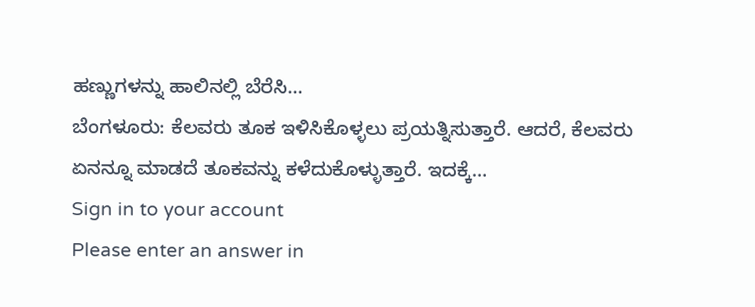ಹಣ್ಣುಗಳನ್ನು ಹಾಲಿನಲ್ಲಿ ಬೆರೆಸಿ…
ಬೆಂಗಳೂರು: ಕೆಲವರು ತೂಕ ಇಳಿಸಿಕೊಳ್ಳಲು ಪ್ರಯತ್ನಿಸುತ್ತಾರೆ. ಆದರೆ, ಕೆಲವರು ಏನನ್ನೂ ಮಾಡದೆ ತೂಕವನ್ನು ಕಳೆದುಕೊಳ್ಳುತ್ತಾರೆ. ಇದಕ್ಕೆ…
Sign in to your account
Please enter an answer in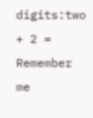digits:two + 2 =
Remember me